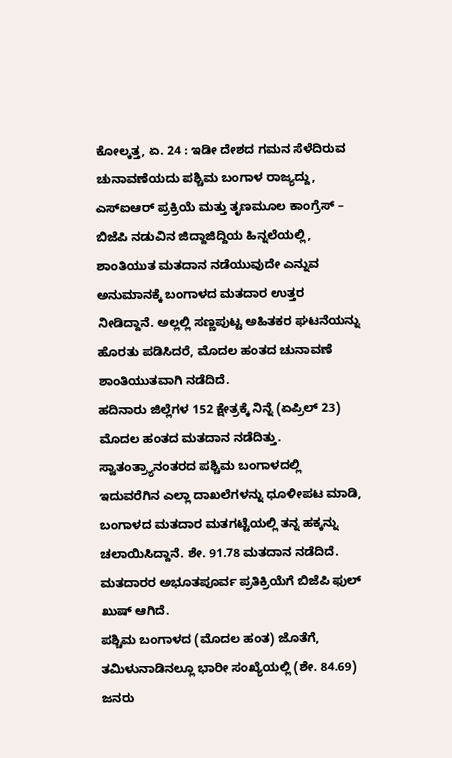ಕೋಲ್ಕತ್ತ, ಏ. 24 : ಇಡೀ ದೇಶದ ಗಮನ ಸೆಳೆದಿರುವ ಚುನಾವಣೆಯದು ಪಶ್ಚಿಮ ಬಂಗಾಳ ರಾಜ್ಯದ್ದು, ಎಸ್ಐಆರ್ ಪ್ರಕ್ರಿಯೆ ಮತ್ತು ತೃಣಮೂಲ ಕಾಂಗ್ರೆಸ್ – ಬಿಜೆಪಿ ನಡುವಿನ ಜಿದ್ದಾಜಿದ್ದಿಯ ಹಿನ್ನಲೆಯಲ್ಲಿ, ಶಾಂತಿಯುತ ಮತದಾನ ನಡೆಯುವುದೇ ಎನ್ನುವ ಅನುಮಾನಕ್ಕೆ ಬಂಗಾಳದ ಮತದಾರ ಉತ್ತರ ನೀಡಿದ್ದಾನೆ. ಅಲ್ಲಲ್ಲಿ ಸಣ್ಣಪುಟ್ಟ ಅಹಿತಕರ ಘಟನೆಯನ್ನು ಹೊರತು ಪಡಿಸಿದರೆ, ಮೊದಲ ಹಂತದ ಚುನಾವಣೆ ಶಾಂತಿಯುತವಾಗಿ ನಡೆದಿದೆ.
ಹದಿನಾರು ಜಿಲ್ಲೆಗಳ 152 ಕ್ಷೇತ್ರಕ್ಕೆ ನಿನ್ನೆ (ಏಪ್ರಿಲ್ 23) ಮೊದಲ ಹಂತದ ಮತದಾನ ನಡೆದಿತ್ತು. ಸ್ವಾತಂತ್ರ್ಯಾನಂತರದ ಪಶ್ಚಿಮ ಬಂಗಾಳದಲ್ಲಿ ಇದುವರೆಗಿನ ಎಲ್ಲಾ ದಾಖಲೆಗಳನ್ನು ಧೂಳೀಪಟ ಮಾಡಿ, ಬಂಗಾಳದ ಮತದಾರ ಮತಗಟ್ಟೆಯಲ್ಲಿ ತನ್ನ ಹಕ್ಕನ್ನು ಚಲಾಯಿಸಿದ್ದಾನೆ. ಶೇ. 91.78 ಮತದಾನ ನಡೆದಿದೆ. ಮತದಾರರ ಅಭೂತಪೂರ್ವ ಪ್ರತಿಕ್ರಿಯೆಗೆ ಬಿಜೆಪಿ ಫುಲ್ ಖುಷ್ ಆಗಿದೆ.
ಪಶ್ಚಿಮ ಬಂಗಾಳದ (ಮೊದಲ ಹಂತ) ಜೊತೆಗೆ, ತಮಿಳುನಾಡಿನಲ್ಲೂ ಭಾರೀ ಸಂಖ್ಯೆಯಲ್ಲಿ (ಶೇ. 84.69) ಜನರು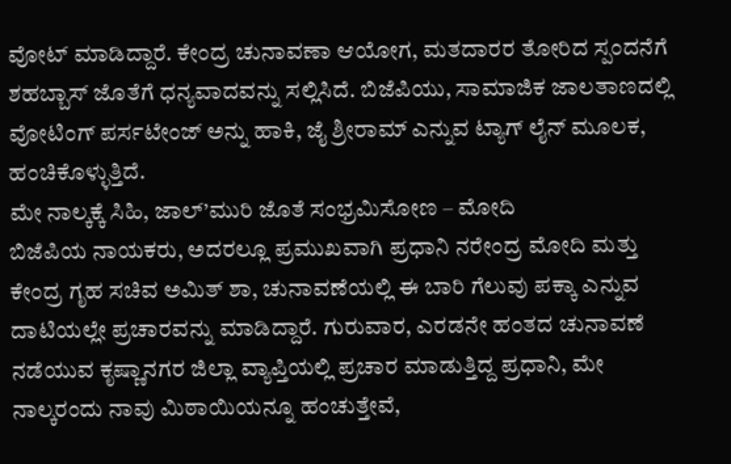ವೋಟ್ ಮಾಡಿದ್ದಾರೆ. ಕೇಂದ್ರ ಚುನಾವಣಾ ಆಯೋಗ, ಮತದಾರರ ತೋರಿದ ಸ್ಪಂದನೆಗೆ ಶಹಬ್ಬಾಸ್ ಜೊತೆಗೆ ಧನ್ಯವಾದವನ್ನು ಸಲ್ಲಿಸಿದೆ. ಬಿಜೆಪಿಯು, ಸಾಮಾಜಿಕ ಜಾಲತಾಣದಲ್ಲಿ ವೋಟಿಂಗ್ ಪರ್ಸಟೇಂಜ್ ಅನ್ನು ಹಾಕಿ, ಜೈ ಶ್ರೀರಾಮ್ ಎನ್ನುವ ಟ್ಯಾಗ್ ಲೈನ್ ಮೂಲಕ, ಹಂಚಿಕೊಳ್ಳುತ್ತಿದೆ.
ಮೇ ನಾಲ್ಕಕ್ಕೆ ಸಿಹಿ, ಜಾಲ್’ಮುರಿ ಜೊತೆ ಸಂಭ್ರಮಿಸೋಣ – ಮೋದಿ
ಬಿಜೆಪಿಯ ನಾಯಕರು, ಅದರಲ್ಲೂ ಪ್ರಮುಖವಾಗಿ ಪ್ರಧಾನಿ ನರೇಂದ್ರ ಮೋದಿ ಮತ್ತು ಕೇಂದ್ರ ಗೃಹ ಸಚಿವ ಅಮಿತ್ ಶಾ, ಚುನಾವಣೆಯಲ್ಲಿ ಈ ಬಾರಿ ಗೆಲುವು ಪಕ್ಕಾ ಎನ್ನುವ ದಾಟಿಯಲ್ಲೇ ಪ್ರಚಾರವನ್ನು ಮಾಡಿದ್ದಾರೆ. ಗುರುವಾರ, ಎರಡನೇ ಹಂತದ ಚುನಾವಣೆ ನಡೆಯುವ ಕೃಷ್ಣಾನಗರ ಜಿಲ್ಲಾ ವ್ಯಾಪ್ತಿಯಲ್ಲಿ ಪ್ರಚಾರ ಮಾಡುತ್ತಿದ್ದ ಪ್ರಧಾನಿ, ಮೇ ನಾಲ್ಕರಂದು ನಾವು ಮಿಠಾಯಿಯನ್ನೂ ಹಂಚುತ್ತೇವೆ,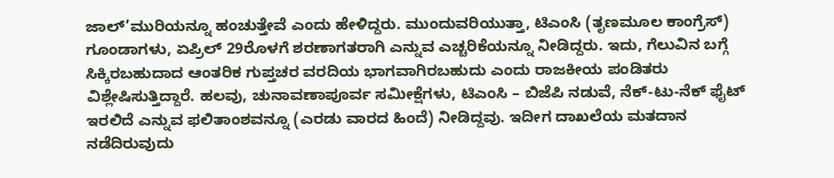ಜಾಲ್’ಮುರಿಯನ್ನೂ ಹಂಚುತ್ತೇವೆ ಎಂದು ಹೇಳಿದ್ದರು. ಮುಂದುವರಿಯುತ್ತಾ, ಟಿಎಂಸಿ (ತೃಣಮೂಲ ಕಾಂಗ್ರೆಸ್) ಗೂಂಡಾಗಳು, ಏಪ್ರಿಲ್ 29ರೊಳಗೆ ಶರಣಾಗತರಾಗಿ ಎನ್ನುವ ಎಚ್ಚರಿಕೆಯನ್ನೂ ನೀಡಿದ್ದರು. ಇದು, ಗೆಲುವಿನ ಬಗ್ಗೆ ಸಿಕ್ಕಿರಬಹುದಾದ ಆಂತರಿಕ ಗುಪ್ತಚರ ವರದಿಯ ಭಾಗವಾಗಿರಬಹುದು ಎಂದು ರಾಜಕೀಯ ಪಂಡಿತರು ವಿಶ್ಲೇಷಿಸುತ್ತಿದ್ದಾರೆ. ಹಲವು, ಚುನಾವಣಾಪೂರ್ವ ಸಮೀಕ್ಷೆಗಳು, ಟಿಎಂಸಿ – ಬಿಜೆಪಿ ನಡುವೆ, ನೆಕ್-ಟು-ನೆಕ್ ಫೈಟ್ ಇರಲಿದೆ ಎನ್ನುವ ಫಲಿತಾಂಶವನ್ನೂ (ಎರಡು ವಾರದ ಹಿಂದೆ) ನೀಡಿದ್ದವು. ಇದೀಗ ದಾಖಲೆಯ ಮತದಾನ ನಡೆದಿರುವುದು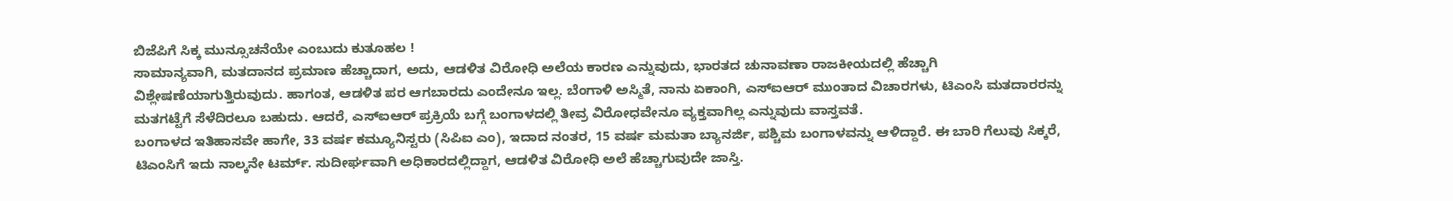ಬಿಜೆಪಿಗೆ ಸಿಕ್ಕ ಮುನ್ಸೂಚನೆಯೇ ಎಂಬುದು ಕುತೂಹಲ !
ಸಾಮಾನ್ಯವಾಗಿ, ಮತದಾನದ ಪ್ರಮಾಣ ಹೆಚ್ಚಾದಾಗ, ಅದು, ಆಡಳಿತ ವಿರೋಧಿ ಅಲೆಯ ಕಾರಣ ಎನ್ನುವುದು, ಭಾರತದ ಚುನಾವಣಾ ರಾಜಕೀಯದಲ್ಲಿ ಹೆಚ್ಚಾಗಿ ವಿಶ್ಲೇಷಣೆಯಾಗುತ್ತಿರುವುದು. ಹಾಗಂತ, ಆಡಳಿತ ಪರ ಆಗಬಾರದು ಎಂದೇನೂ ಇಲ್ಲ. ಬೆಂಗಾಳಿ ಅಸ್ಮಿತೆ, ನಾನು ಏಕಾಂಗಿ, ಎಸ್ಐಆರ್ ಮುಂತಾದ ವಿಚಾರಗಳು, ಟಿಎಂಸಿ ಮತದಾರರನ್ನು ಮತಗಟ್ಟೆಗೆ ಸೆಳೆದಿರಲೂ ಬಹುದು. ಆದರೆ, ಎಸ್ಐಆರ್ ಪ್ರಕ್ರಿಯೆ ಬಗ್ಗೆ ಬಂಗಾಳದಲ್ಲಿ ತೀವ್ರ ವಿರೋಧವೇನೂ ವ್ಯಕ್ತವಾಗಿಲ್ಲ ಎನ್ನುವುದು ವಾಸ್ತವತೆ.
ಬಂಗಾಳದ ಇತಿಹಾಸವೇ ಹಾಗೇ, 33 ವರ್ಷ ಕಮ್ಯೂನಿಸ್ಟರು (ಸಿಪಿಐ ಎಂ), ಇದಾದ ನಂತರ, 15 ವರ್ಷ ಮಮತಾ ಬ್ಯಾನರ್ಜಿ, ಪಶ್ಚಿಮ ಬಂಗಾಳವನ್ನು ಆಳಿದ್ದಾರೆ. ಈ ಬಾರಿ ಗೆಲುವು ಸಿಕ್ಕರೆ, ಟಿಎಂಸಿಗೆ ಇದು ನಾಲ್ಕನೇ ಟರ್ಮ್. ಸುದೀರ್ಘವಾಗಿ ಅಧಿಕಾರದಲ್ಲಿದ್ದಾಗ, ಆಡಳಿತ ವಿರೋಧಿ ಅಲೆ ಹೆಚ್ಚಾಗುವುದೇ ಜಾಸ್ತಿ.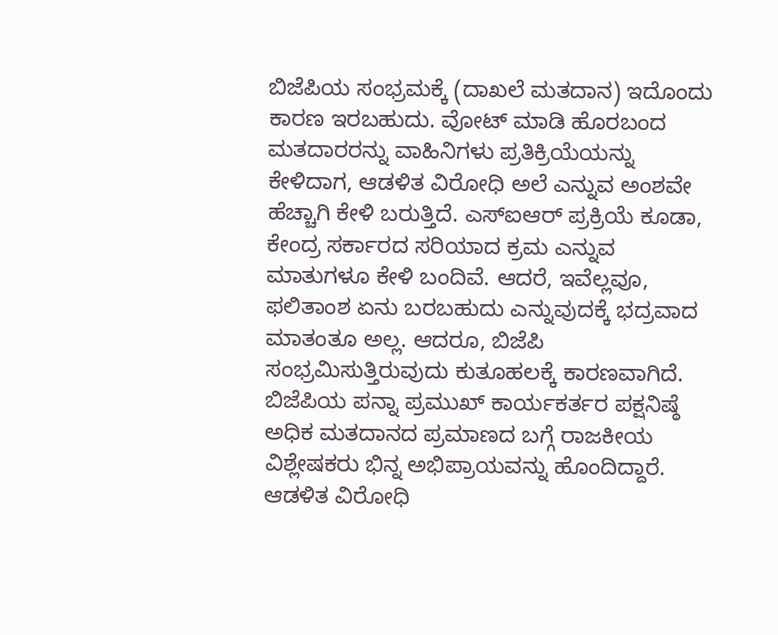ಬಿಜೆಪಿಯ ಸಂಭ್ರಮಕ್ಕೆ (ದಾಖಲೆ ಮತದಾನ) ಇದೊಂದು ಕಾರಣ ಇರಬಹುದು. ವೋಟ್ ಮಾಡಿ ಹೊರಬಂದ ಮತದಾರರನ್ನು ವಾಹಿನಿಗಳು ಪ್ರತಿಕ್ರಿಯೆಯನ್ನು ಕೇಳಿದಾಗ, ಆಡಳಿತ ವಿರೋಧಿ ಅಲೆ ಎನ್ನುವ ಅಂಶವೇ ಹೆಚ್ಚಾಗಿ ಕೇಳಿ ಬರುತ್ತಿದೆ. ಎಸ್ಐಆರ್ ಪ್ರಕ್ರಿಯೆ ಕೂಡಾ, ಕೇಂದ್ರ ಸರ್ಕಾರದ ಸರಿಯಾದ ಕ್ರಮ ಎನ್ನುವ ಮಾತುಗಳೂ ಕೇಳಿ ಬಂದಿವೆ. ಆದರೆ, ಇವೆಲ್ಲವೂ, ಫಲಿತಾಂಶ ಏನು ಬರಬಹುದು ಎನ್ನುವುದಕ್ಕೆ ಭದ್ರವಾದ ಮಾತಂತೂ ಅಲ್ಲ. ಆದರೂ, ಬಿಜೆಪಿ ಸಂಭ್ರಮಿಸುತ್ತಿರುವುದು ಕುತೂಹಲಕ್ಕೆ ಕಾರಣವಾಗಿದೆ.
ಬಿಜೆಪಿಯ ಪನ್ನಾ ಪ್ರಮುಖ್ ಕಾರ್ಯಕರ್ತರ ಪಕ್ಷನಿಷ್ಠೆ
ಅಧಿಕ ಮತದಾನದ ಪ್ರಮಾಣದ ಬಗ್ಗೆ ರಾಜಕೀಯ ವಿಶ್ಲೇಷಕರು ಭಿನ್ನ ಅಭಿಪ್ರಾಯವನ್ನು ಹೊಂದಿದ್ದಾರೆ. ಆಡಳಿತ ವಿರೋಧಿ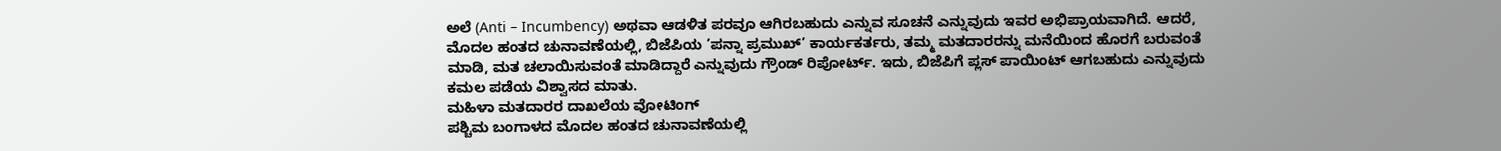ಅಲೆ (Anti – Incumbency) ಅಥವಾ ಆಡಳಿತ ಪರವೂ ಆಗಿರಬಹುದು ಎನ್ನುವ ಸೂಚನೆ ಎನ್ನುವುದು ಇವರ ಅಭಿಪ್ರಾಯವಾಗಿದೆ. ಆದರೆ, ಮೊದಲ ಹಂತದ ಚುನಾವಣೆಯಲ್ಲಿ, ಬಿಜೆಪಿಯ ’ಪನ್ನಾ ಪ್ರಮುಖ್’ ಕಾರ್ಯಕರ್ತರು, ತಮ್ಮ ಮತದಾರರನ್ನು ಮನೆಯಿಂದ ಹೊರಗೆ ಬರುವಂತೆ ಮಾಡಿ, ಮತ ಚಲಾಯಿಸುವಂತೆ ಮಾಡಿದ್ದಾರೆ ಎನ್ನುವುದು ಗ್ರೌಂಡ್ ರಿಪೋರ್ಟ್. ಇದು, ಬಿಜೆಪಿಗೆ ಪ್ಲಸ್ ಪಾಯಿಂಟ್ ಆಗಬಹುದು ಎನ್ನುವುದು ಕಮಲ ಪಡೆಯ ವಿಶ್ವಾಸದ ಮಾತು.
ಮಹಿಳಾ ಮತದಾರರ ದಾಖಲೆಯ ವೋಟಿಂಗ್
ಪಶ್ಚಿಮ ಬಂಗಾಳದ ಮೊದಲ ಹಂತದ ಚುನಾವಣೆಯಲ್ಲಿ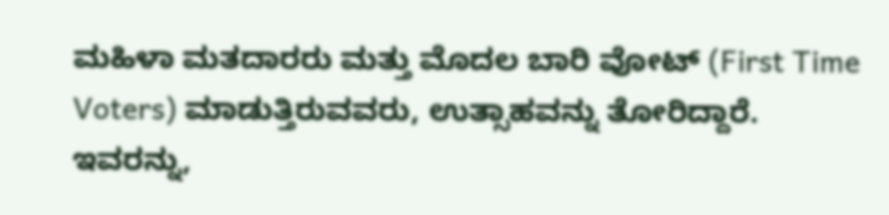ಮಹಿಳಾ ಮತದಾರರು ಮತ್ತು ಮೊದಲ ಬಾರಿ ವೋಟ್ (First Time Voters) ಮಾಡುತ್ತಿರುವವರು, ಉತ್ಸಾಹವನ್ನು ತೋರಿದ್ದಾರೆ. ಇವರನ್ನು,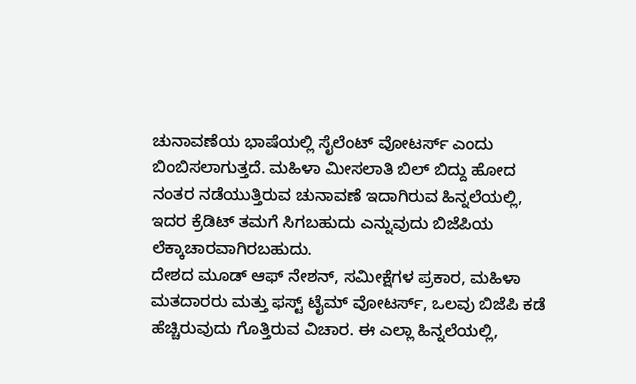ಚುನಾವಣೆಯ ಭಾಷೆಯಲ್ಲಿ ಸೈಲೆಂಟ್ ವೋಟರ್ಸ್ ಎಂದು ಬಿಂಬಿಸಲಾಗುತ್ತದೆ. ಮಹಿಳಾ ಮೀಸಲಾತಿ ಬಿಲ್ ಬಿದ್ದು ಹೋದ ನಂತರ ನಡೆಯುತ್ತಿರುವ ಚುನಾವಣೆ ಇದಾಗಿರುವ ಹಿನ್ನಲೆಯಲ್ಲಿ, ಇದರ ಕ್ರೆಡಿಟ್ ತಮಗೆ ಸಿಗಬಹುದು ಎನ್ನುವುದು ಬಿಜೆಪಿಯ ಲೆಕ್ಕಾಚಾರವಾಗಿರಬಹುದು.
ದೇಶದ ಮೂಡ್ ಆಫ್ ನೇಶನ್, ಸಮೀಕ್ಷೆಗಳ ಪ್ರಕಾರ, ಮಹಿಳಾ ಮತದಾರರು ಮತ್ತು ಫಸ್ಟ್ ಟೈಮ್ ವೋಟರ್ಸ್, ಒಲವು ಬಿಜೆಪಿ ಕಡೆ ಹೆಚ್ಚಿರುವುದು ಗೊತ್ತಿರುವ ವಿಚಾರ. ಈ ಎಲ್ಲಾ ಹಿನ್ನಲೆಯಲ್ಲಿ,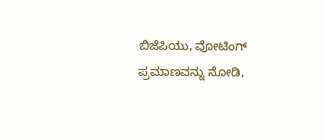ಬಿಜೆಪಿಯು, ವೋಟಿಂಗ್ ಪ್ರಮಾಣವನ್ನು ನೋಡಿ,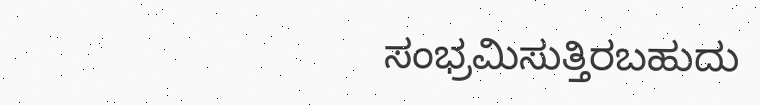ಸಂಭ್ರಮಿಸುತ್ತಿರಬಹುದು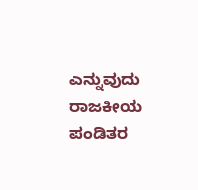ಎನ್ನುವುದು ರಾಜಕೀಯ ಪಂಡಿತರ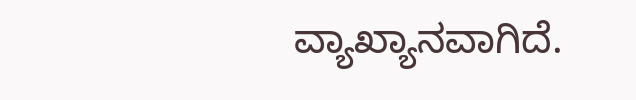ವ್ಯಾಖ್ಯಾನವಾಗಿದೆ.